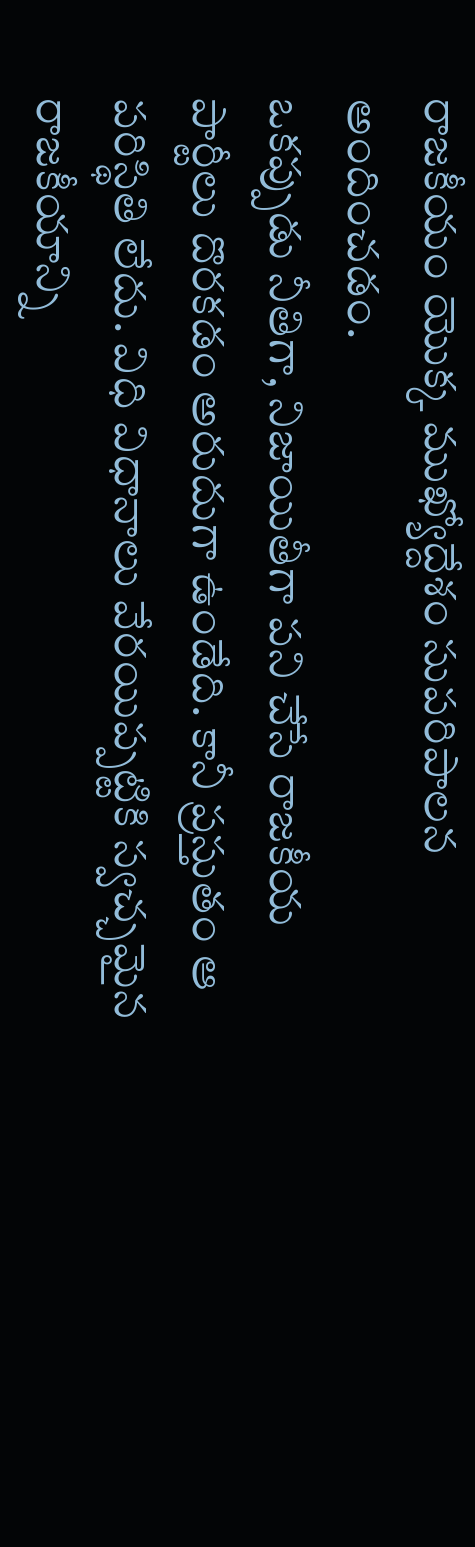రాజకీయం యొక్క ముఖ్యోద్దేశం సుపరిపాలన అందించడం.
ఒకప్పుడు నీతిగా, నిజాయితీగా పని చేసే రాజకీయ పార్టీలు దొరకడం అరుదుగా ఉండేది. కానీ ప్రస్తుతం ఆ పరిస్థితి లేదు. విధి విధానాలు వేరయిప్పట్టికి స్వచ్చమైన రాజకీయాన్ని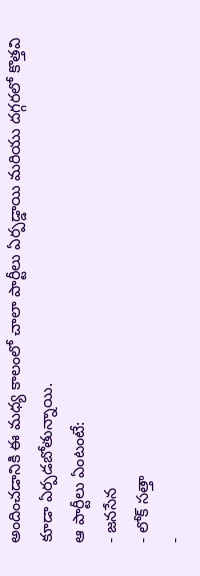అందించడానికి ఈ మధ్య కాలంలో చాలా పార్టీలు ఏర్పడ్డాయి మరియు దగ్గరలో కొత్తవి కూడా ఏర్పడబోతున్నాయి.
ఆ పార్టీలు ఏంటంటే:
- జనసేన
- లోక్ సత్తా
-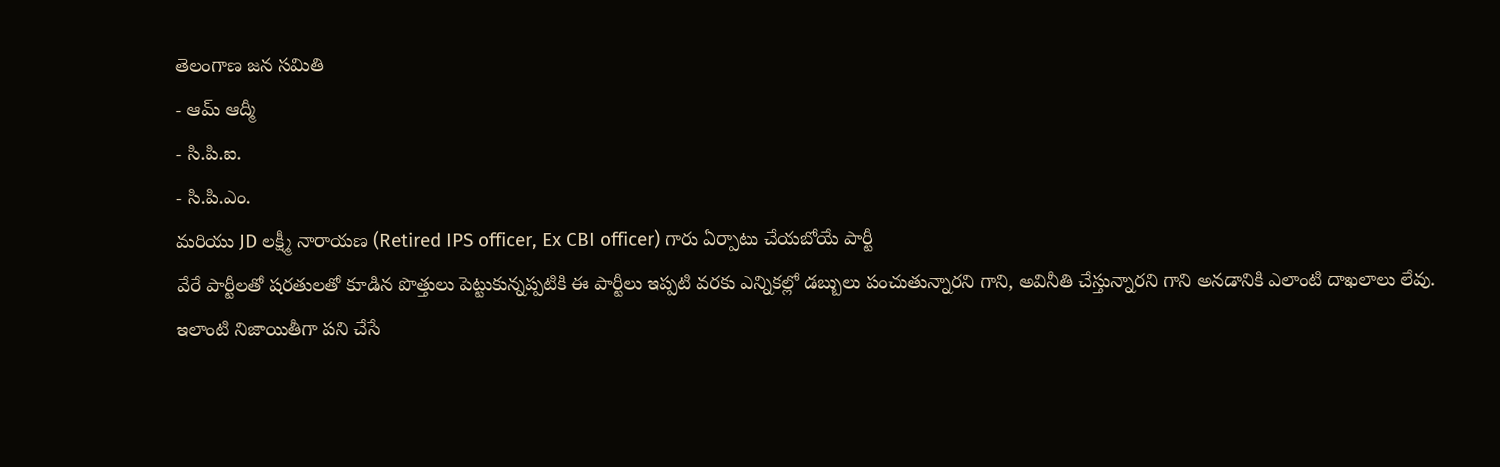తెలంగాణ జన సమితి
- ఆమ్ ఆద్మీ
- సి.పి.ఐ.
- సి.పి.ఎం.
మరియు JD లక్ష్మీ నారాయణ (Retired IPS officer, Ex CBI officer) గారు ఏర్పాటు చేయబోయే పార్టీ
వేరే పార్టీలతో షరతులతో కూడిన పొత్తులు పెట్టుకున్నప్పటికి ఈ పార్టీలు ఇప్పటి వరకు ఎన్నికల్లో డబ్బులు పంచుతున్నారని గాని, అవినీతి చేస్తున్నారని గాని అనడానికి ఎలాంటి దాఖలాలు లేవు.
ఇలాంటి నిజాయితీగా పని చేసే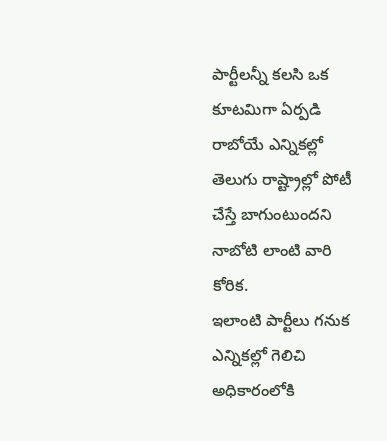పార్టీలన్నీ కలసి ఒక కూటమిగా ఏర్పడి రాబోయే ఎన్నికల్లో తెలుగు రాష్ట్రాల్లో పోటీ చేస్తే బాగుంటుందని నాబోటి లాంటి వారి కోరిక.
ఇలాంటి పార్టీలు గనుక ఎన్నికల్లో గెలిచి అధికారంలోకి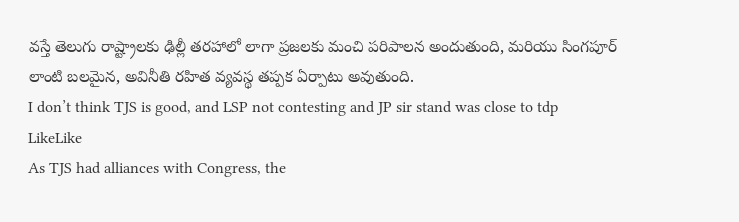వస్తే తెలుగు రాష్ట్రాలకు ఢిల్లీ తరహాలో లాగా ప్రజలకు మంచి పరిపాలన అందుతుంది, మరియు సింగపూర్ లాంటి బలమైన, అవినీతి రహిత వ్యవస్థ తప్పక ఏర్పాటు అవుతుంది.
I don’t think TJS is good, and LSP not contesting and JP sir stand was close to tdp
LikeLike
As TJS had alliances with Congress, the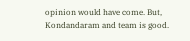opinion would have come. But, Kondandaram and team is good.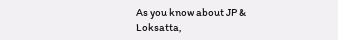As you know about JP & Loksatta,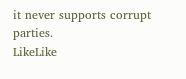it never supports corrupt parties.
LikeLike